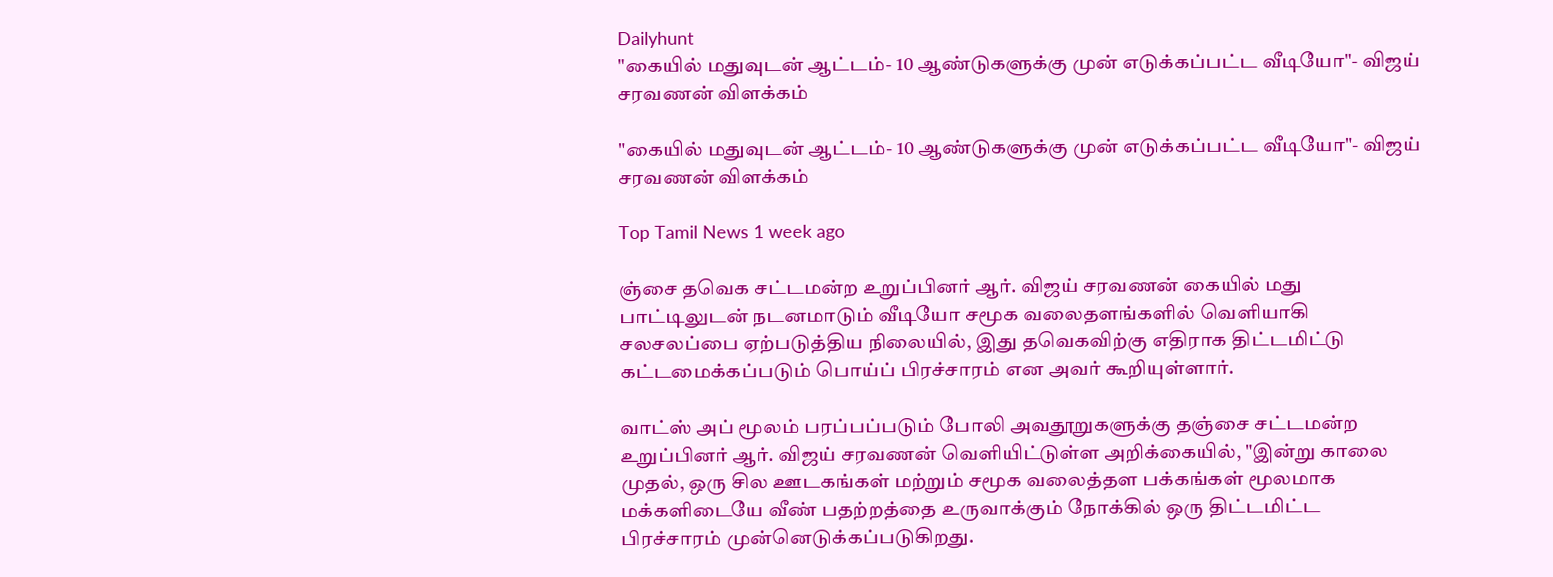Dailyhunt
"கையில் மதுவுடன் ஆட்டம்- 10 ஆண்டுகளுக்கு முன் எடுக்கப்பட்ட வீடியோ"- விஜய் சரவணன் விளக்கம்

"கையில் மதுவுடன் ஆட்டம்- 10 ஆண்டுகளுக்கு முன் எடுக்கப்பட்ட வீடியோ"- விஜய் சரவணன் விளக்கம்

Top Tamil News 1 week ago

ஞ்சை தவெக சட்டமன்ற உறுப்பினர் ஆர். விஜய் சரவணன் கையில் மது பாட்டிலுடன் நடனமாடும் வீடியோ சமூக வலைதளங்களில் வெளியாகி சலசலப்பை ஏற்படுத்திய நிலையில், இது தவெகவிற்கு எதிராக திட்டமிட்டு கட்டமைக்கப்படும் பொய்ப் பிரச்சாரம் என அவர் கூறியுள்ளார்.

வாட்ஸ் அப் மூலம் பரப்பப்படும் போலி அவதூறுகளுக்கு தஞ்சை சட்டமன்ற உறுப்பினர் ஆர். விஜய் சரவணன் வெளியிட்டுள்ள அறிக்கையில், "இன்று காலை முதல், ஒரு சில ஊடகங்கள் மற்றும் சமூக வலைத்தள பக்கங்கள் மூலமாக மக்களிடையே வீண் பதற்றத்தை உருவாக்கும் நோக்கில் ஒரு திட்டமிட்ட பிரச்சாரம் முன்னெடுக்கப்படுகிறது.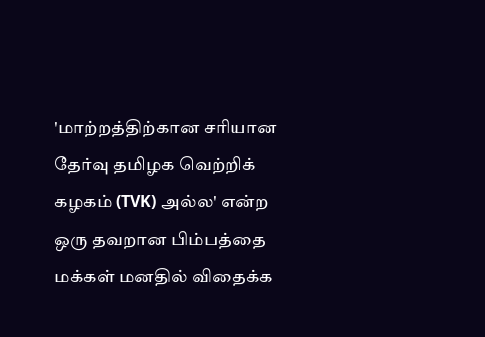'மாற்றத்திற்கான சரியான தேர்வு தமிழக வெற்றிக் கழகம் (TVK) அல்ல' என்ற ஒரு தவறான பிம்பத்தை மக்கள் மனதில் விதைக்க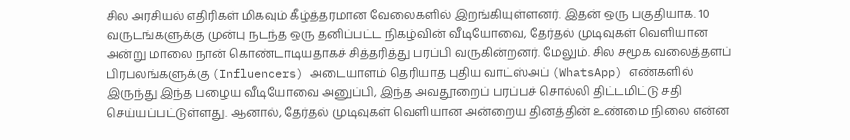சில அரசியல் எதிரிகள் மிகவும் கீழ்த்தரமான வேலைகளில் இறங்கியுள்ளனர். இதன் ஒரு பகுதியாக. 10 வருடங்களுக்கு முன்பு நடந்த ஒரு தனிப்பட்ட நிகழ்வின் வீடியோவை, தேர்தல் முடிவுகள் வெளியான அன்று மாலை நான் கொண்டாடியதாகச் சித்தரித்து பரப்பி வருகின்றனர். மேலும். சில சமூக வலைத்தளப் பிரபலங்களுக்கு (Influencers) அடையாளம் தெரியாத புதிய வாட்ஸ்அப் (WhatsApp) எண்களில் இருந்து இந்த பழைய வீடியோவை அனுப்பி, இந்த அவதூறைப் பரப்பச் சொல்லி திட்டமிட்டு சதி செய்யப்பட்டுள்ளது. ஆனால், தேர்தல் முடிவுகள் வெளியான அன்றைய தினத்தின் உண்மை நிலை என்ன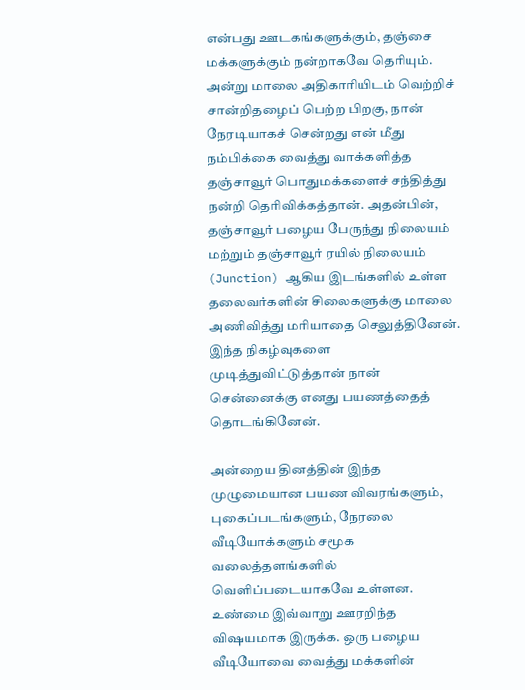என்பது ஊடகங்களுக்கும், தஞ்சை மக்களுக்கும் நன்றாகவே தெரியும். அன்று மாலை அதிகாரியிடம் வெற்றிச் சான்றிதழைப் பெற்ற பிறகு, நான் நேரடியாகச் சென்றது என் மீது நம்பிக்கை வைத்து வாக்களித்த தஞ்சாவூர் பொதுமக்களைச் சந்தித்து நன்றி தெரிவிக்கத்தான். அதன்பின், தஞ்சாவூர் பழைய பேருந்து நிலையம் மற்றும் தஞ்சாவூர் ரயில் நிலையம் (Junction) ஆகிய இடங்களில் உள்ள தலைவர்களின் சிலைகளுக்கு மாலை அணிவித்து மரியாதை செலுத்தினேன். இந்த நிகழ்வுகளை முடித்துவிட்டுத்தான் நான் சென்னைக்கு எனது பயணத்தைத் தொடங்கினேன்.

அன்றைய தினத்தின் இந்த முழுமையான பயண விவரங்களும், புகைப்படங்களும், நேரலை வீடியோக்களும் சமூக வலைத்தளங்களில் வெளிப்படையாகவே உள்ளன. உண்மை இவ்வாறு ஊரறிந்த விஷயமாக இருக்க. ஒரு பழைய வீடியோவை வைத்து மக்களின்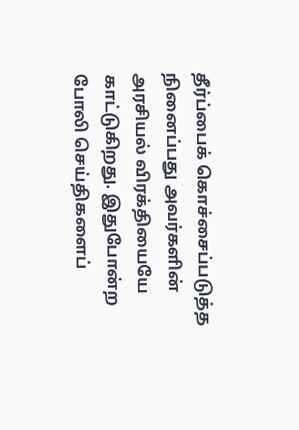தீர்ப்பைக் கொச்சைப்படுத்த நினைப்பது அவர்களின் அரசியல் விரக்தியையே காட்டுகிறது. இதுபோன்ற போலி செய்திகளைப்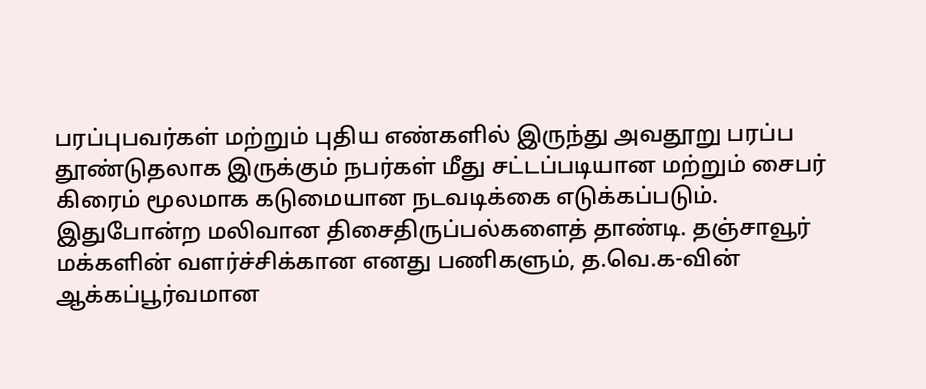பரப்புபவர்கள் மற்றும் புதிய எண்களில் இருந்து அவதூறு பரப்ப தூண்டுதலாக இருக்கும் நபர்கள் மீது சட்டப்படியான மற்றும் சைபர் கிரைம் மூலமாக கடுமையான நடவடிக்கை எடுக்கப்படும்.
இதுபோன்ற மலிவான திசைதிருப்பல்களைத் தாண்டி. தஞ்சாவூர் மக்களின் வளர்ச்சிக்கான எனது பணிகளும், த.வெ.க-வின் ஆக்கப்பூர்வமான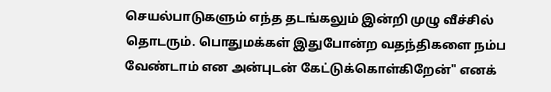செயல்பாடுகளும் எந்த தடங்கலும் இன்றி முழு வீச்சில் தொடரும். பொதுமக்கள் இதுபோன்ற வதந்திகளை நம்ப வேண்டாம் என அன்புடன் கேட்டுக்கொள்கிறேன்" எனக்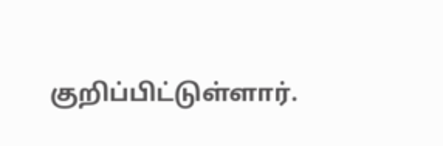குறிப்பிட்டுள்ளார்.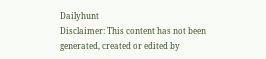Dailyhunt
Disclaimer: This content has not been generated, created or edited by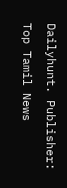Dailyhunt. Publisher: Top Tamil News